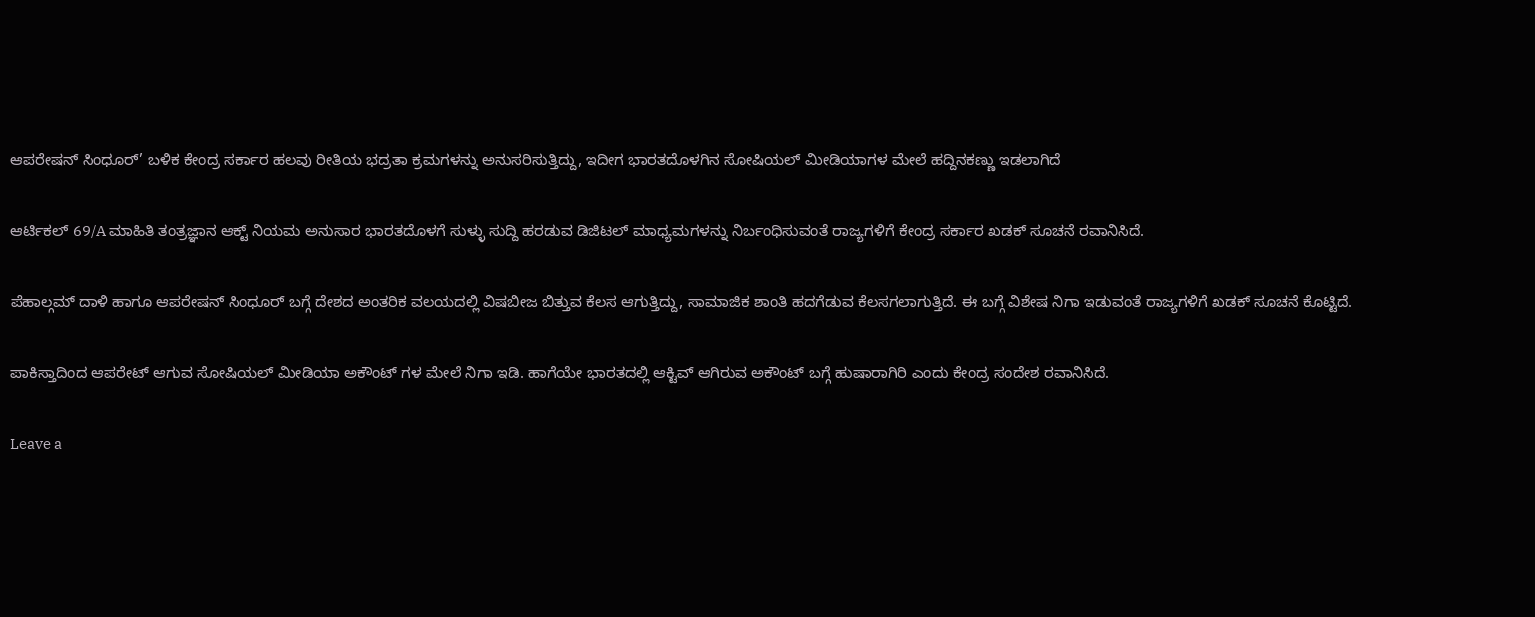ಆಪರೇಷನ್ ಸಿಂಧೂರ್’ ಬಳಿಕ ಕೇಂದ್ರ ಸರ್ಕಾರ ಹಲವು ರೀತಿಯ ಭದ್ರತಾ ಕ್ರಮಗಳನ್ನು ಅನುಸರಿಸುತ್ತಿದ್ದು, ಇದೀಗ ಭಾರತದೊಳಗಿನ ಸೋಷಿಯಲ್ ಮೀಡಿಯಾಗಳ ಮೇಲೆ ಹದ್ದಿನಕಣ್ಣು ಇಡಲಾಗಿದೆ

ಆರ್ಟಿಕಲ್ 69/A ಮಾಹಿತಿ ತಂತ್ರಜ್ಞಾನ ಆಕ್ಟ್ ನಿಯಮ ಅನುಸಾರ ಭಾರತದೊಳಗೆ ಸುಳ್ಳು ಸುದ್ದಿ ಹರಡುವ ಡಿಜಿಟಲ್ ಮಾಧ್ಯಮಗಳನ್ನು ನಿರ್ಬಂಧಿಸುವಂತೆ ರಾಜ್ಯಗಳಿಗೆ ಕೇಂದ್ರ ಸರ್ಕಾರ ಖಡಕ್ ಸೂಚನೆ ರವಾನಿಸಿದೆ.

ಪೆಹಾಲ್ಗಮ್ ದಾಳಿ ಹಾಗೂ ಆಪರೇಷನ್ ಸಿಂಧೂರ್ ಬಗ್ಗೆ ದೇಶದ ಅಂತರಿಕ ವಲಯದಲ್ಲಿ ವಿಷಬೀಜ ಬಿತ್ತುವ ಕೆಲಸ ಆಗುತ್ತಿದ್ದು, ಸಾಮಾಜಿಕ ಶಾಂತಿ ಹದಗೆಡುವ ಕೆಲಸಗಲಾಗುತ್ತಿದೆ. ಈ ಬಗ್ಗೆ ವಿಶೇಷ ನಿಗಾ ಇಡುವಂತೆ ರಾಜ್ಯಗಳಿಗೆ ಖಡಕ್ ಸೂಚನೆ ಕೊಟ್ಟಿದೆ.

ಪಾಕಿಸ್ತಾದಿಂದ ಆಪರೇಟ್ ಆಗುವ ಸೋಷಿಯಲ್ ಮೀಡಿಯಾ ಅಕೌಂಟ್ ಗಳ ಮೇಲೆ ನಿಗಾ ಇಡಿ. ಹಾಗೆಯೇ ಭಾರತದಲ್ಲಿ ಆಕ್ಟಿವ್ ಆಗಿರುವ ಅಕೌಂಟ್ ಬಗ್ಗೆ ಹುಷಾರಾಗಿರಿ ಎಂದು ಕೇಂದ್ರ ಸಂದೇಶ ರವಾನಿಸಿದೆ.

Leave a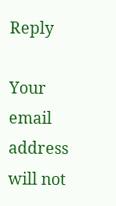Reply

Your email address will not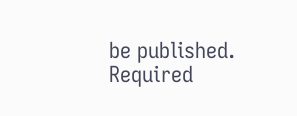be published. Required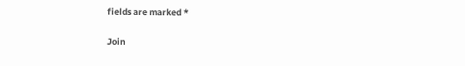fields are marked *

Join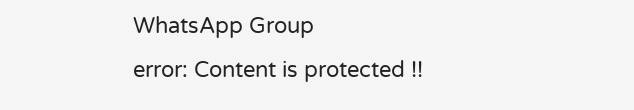WhatsApp Group
error: Content is protected !!